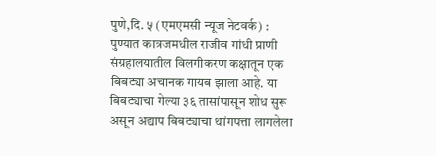पुणे,दि. ५ (एमएमसी न्यूज नेटवर्क) : पुण्यात कात्रजमधील राजीव गांधी प्राणी संग्रहालयातील विलगीकरण कक्षातून एक बिबट्या अचानक गायब झाला आहे. या बिबट्याचा गेल्या ३६ तासांपासून शोध सुरू असून अद्याप बिबट्याचा थांगपत्ता लागलेला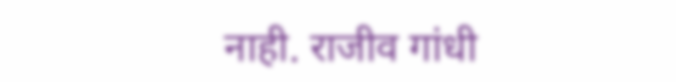नाही. राजीव गांधी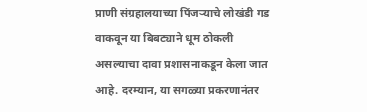प्राणी संग्रहालयाच्या पिंजऱ्याचे लोखंडी गड वाकवून या बिबट्याने धूम ठोकली असल्याचा दावा प्रशासनाकडून केला जात आहे. दरम्यान, या सगळ्या प्रकरणानंतर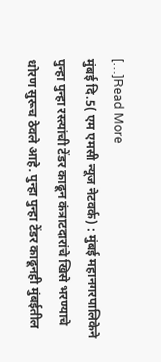[…]Read More
मुंबई दि.5( एम एमसी न्यूज नेटवर्क) : मुंबई महानगरपालिकेने पुन्हा पुन्हा रस्त्यांची टेंडर काढून कंत्राटदारांचे खिसे भरण्याचे धोरण सुरूच ठेवले आहे. पुन्हा पुन्हा टेंडर काढूनही मुंबईतील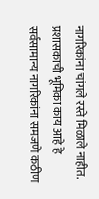नागरिकांना चांगले रस्ते मिळाले नाहीत. प्रशासकाची भूमिका काय आहे हे सर्वसामान्य नागरिकांना समजणे कठीण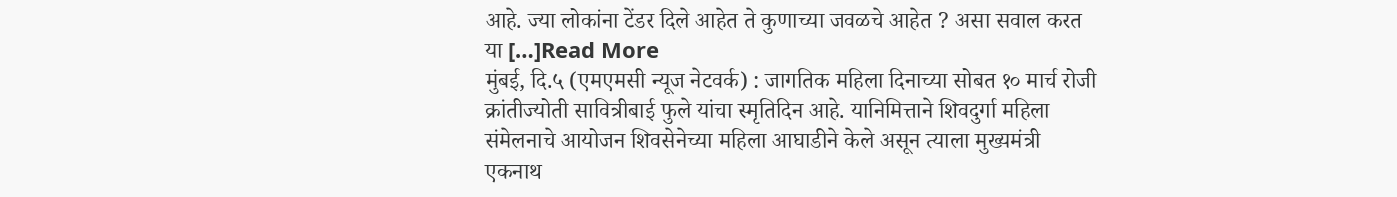आहे. ज्या लोकांना टेंडर दिले आहेत ते कुणाच्या जवळचे आहेत ? असा सवाल करत या […]Read More
मुंबई, दि.५ (एमएमसी न्यूज नेटवर्क) : जागतिक महिला दिनाच्या सोबत १० मार्च रोजी क्रांतीज्योती सावित्रीबाई फुले यांचा स्मृतिदिन आहे. यानिमित्ताने शिवदुर्गा महिला संमेलनाचे आयोजन शिवसेनेच्या महिला आघाडीने केले असून त्याला मुख्यमंत्री एकनाथ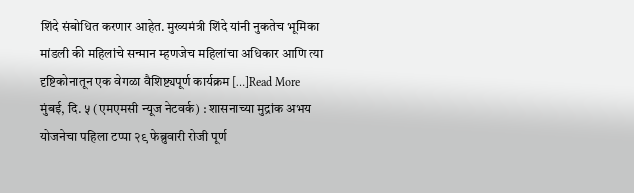शिंदे संबोधित करणार आहेत. मुख्यमंत्री शिंदे यांनी नुकतेच भूमिका मांडली की महिलांचे सन्मान म्हणजेच महिलांचा अधिकार आणि त्या दृष्टिकोनातून एक वेगळा वैशिष्ट्यपूर्ण कार्यक्रम […]Read More
मुंबई, दि. ५ (एमएमसी न्यूज नेटवर्क) : शासनाच्या मुद्रांक अभय योजनेचा पहिला टप्पा २९ फेब्रुवारी रोजी पूर्ण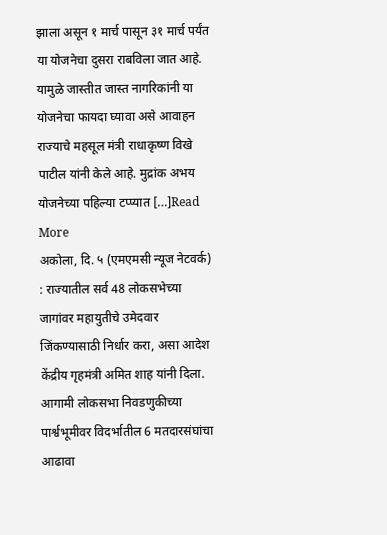झाला असून १ मार्च पासून ३१ मार्च पर्यंत या योजनेचा दुसरा राबविला जात आहे. यामुळे जास्तीत जास्त नागरिकांनी या योजनेचा फायदा घ्यावा असे आवाहन राज्याचे महसूल मंत्री राधाकृष्ण विखे पाटील यांनी केले आहे. मुद्रांक अभय योजनेच्या पहिल्या टप्प्यात […]Read More
अकोला, दि. ५ (एमएमसी न्यूज नेटवर्क) : राज्यातील सर्व 48 लोकसभेच्या जागांवर महायुतीचे उमेदवार जिंकण्यासाठी निर्धार करा, असा आदेश केंद्रीय गृहमंत्री अमित शाह यांनी दिला. आगामी लोकसभा निवडणुकीच्या पार्श्वभूमीवर विदर्भातील 6 मतदारसंघांचा आढावा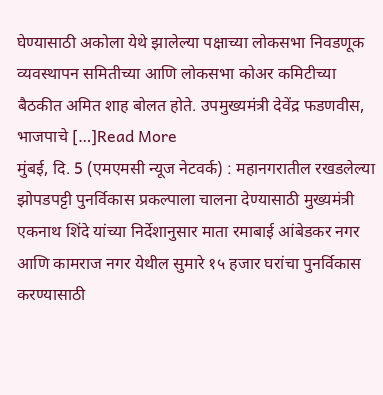घेण्यासाठी अकोला येथे झालेल्या पक्षाच्या लोकसभा निवडणूक व्यवस्थापन समितीच्या आणि लोकसभा कोअर कमिटीच्या बैठकीत अमित शाह बोलत होते. उपमुख्यमंत्री देवेंद्र फडणवीस, भाजपाचे […]Read More
मुंबई, दि. 5 (एमएमसी न्यूज नेटवर्क) : महानगरातील रखडलेल्या झोपडपट्टी पुनर्विकास प्रकल्पाला चालना देण्यासाठी मुख्यमंत्री एकनाथ शिंदे यांच्या निर्देशानुसार माता रमाबाई आंबेडकर नगर आणि कामराज नगर येथील सुमारे १५ हजार घरांचा पुनर्विकास करण्यासाठी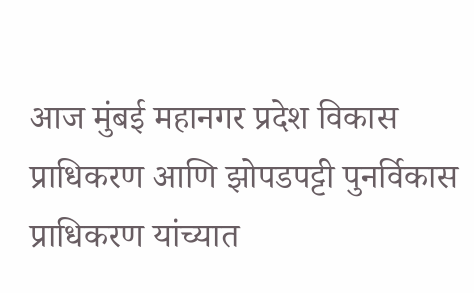आज मुंबई महानगर प्रदेश विकास प्राधिकरण आणि झोपडपट्टी पुनर्विकास प्राधिकरण यांच्यात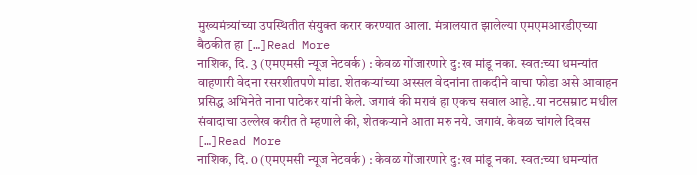मुख्यमंत्र्यांच्या उपस्थितीत संयुक्त करार करण्यात आला. मंत्रालयात झालेल्या एमएमआरडीएच्या बैठकीत हा […]Read More
नाशिक, दि. 3 (एमएमसी न्यूज नेटवर्क) : केवळ गोंजारणारे दु:ख मांडू नका. स्वत:च्या धमन्यांत वाहणारी वेदना रसरशीतपणे मांडा. शेतकऱ्यांच्या अस्सल वेदनांना ताकदीने वाचा फोडा असे आवाहन प्रसिद्ध अभिनेते नाना पाटेकर यांनी केले. जगावं की मरावं हा एकच सवाल आहे..या नटसम्राट मधील संवादाचा उल्लेख करीत ते म्हणाले की, शेतकऱ्याने आता मरु नये. जगावं. केवळ चांगले दिवस […]Read More
नाशिक, दि. 0 (एमएमसी न्यूज नेटवर्क) : केवळ गोंजारणारे दु:ख मांडू नका. स्वत:च्या धमन्यांत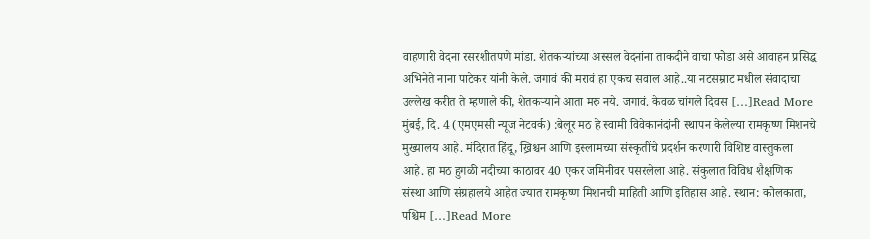वाहणारी वेदना रसरशीतपणे मांडा. शेतकऱ्यांच्या अस्सल वेदनांना ताकदीने वाचा फोडा असे आवाहन प्रसिद्ध अभिनेते नाना पाटेकर यांनी केले. जगावं की मरावं हा एकच सवाल आहे..या नटसम्राट मधील संवादाचा उल्लेख करीत ते म्हणाले की, शेतकऱ्याने आता मरु नये. जगावं. केवळ चांगले दिवस […]Read More
मुंबई, दि. 4 (एमएमसी न्यूज नेटवर्क) :बेलूर मठ हे स्वामी विवेकानंदांनी स्थापन केलेल्या रामकृष्ण मिशनचे मुख्यालय आहे. मंदिरात हिंदू, ख्रिश्चन आणि इस्लामच्या संस्कृतींचे प्रदर्शन करणारी विशिष्ट वास्तुकला आहे. हा मठ हुगळी नदीच्या काठावर 40 एकर जमिनीवर पसरलेला आहे. संकुलात विविध शैक्षणिक संस्था आणि संग्रहालये आहेत ज्यात रामकृष्ण मिशनची माहिती आणि इतिहास आहे. स्थान: कोलकाता, पश्चिम […]Read More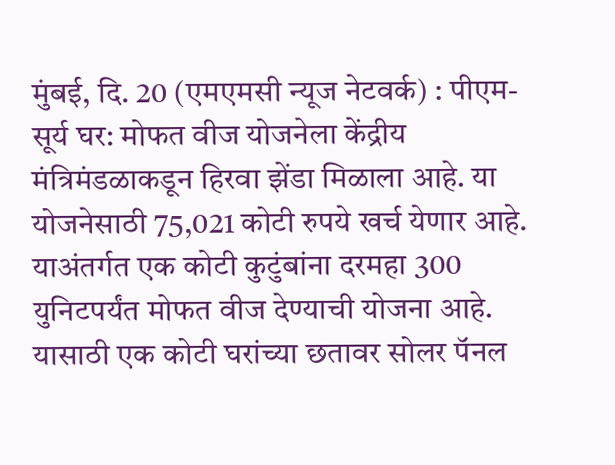मुंबई, दि. 20 (एमएमसी न्यूज नेटवर्क) : पीएम-सूर्य घर: मोफत वीज योजनेला केंद्रीय मंत्रिमंडळाकडून हिरवा झेंडा मिळाला आहे. या योजनेसाठी 75,021 कोटी रुपये खर्च येणार आहे. याअंतर्गत एक कोटी कुटुंबांना दरमहा 300 युनिटपर्यंत मोफत वीज देण्याची योजना आहे. यासाठी एक कोटी घरांच्या छतावर सोलर पॅनल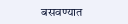बसवण्यात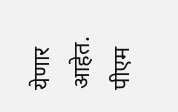येणार आहेत. पीएम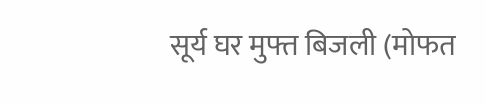सूर्य घर मुफ्त बिजली (मोफत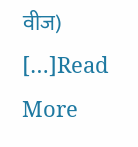वीज) […]Read More